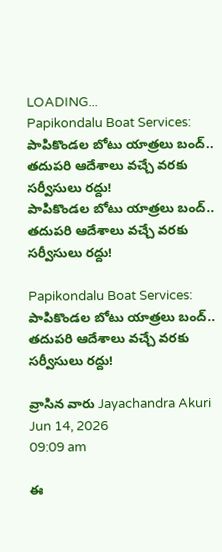LOADING...
Papikondalu Boat Services: పాపికొండల బోటు యాత్రలు బంద్.. తదుపరి ఆదేశాలు వచ్చే వరకు సర్వీసులు రద్దు!
పాపికొండల బోటు యాత్రలు బంద్.. తదుపరి ఆదేశాలు వచ్చే వరకు సర్వీసులు రద్దు!

Papikondalu Boat Services: పాపికొండల బోటు యాత్రలు బంద్.. తదుపరి ఆదేశాలు వచ్చే వరకు సర్వీసులు రద్దు!

వ్రాసిన వారు Jayachandra Akuri
Jun 14, 2026
09:09 am

ఈ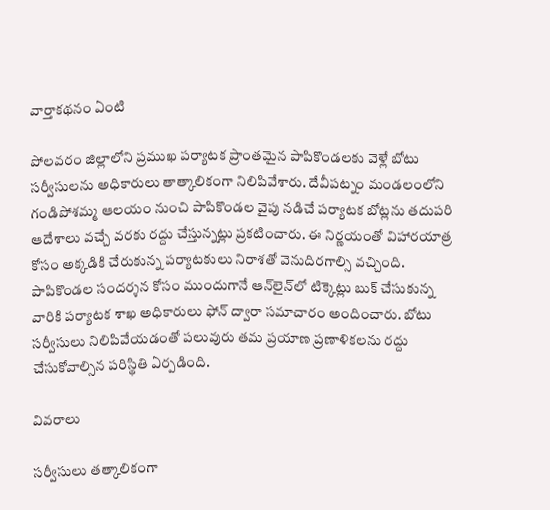వార్తాకథనం ఏంటి

పోలవరం జిల్లాలోని ప్రముఖ పర్యాటక ప్రాంతమైన పాపికొండలకు వెళ్లే బోటు సర్వీసులను అధికారులు తాత్కాలికంగా నిలిపివేశారు. దేవీపట్నం మండలంలోని గండిపోశమ్మ ఆలయం నుంచి పాపికొండల వైపు నడిచే పర్యాటక బోట్లను తదుపరి ఆదేశాలు వచ్చే వరకు రద్దు చేస్తున్నట్లు ప్రకటించారు. ఈ నిర్ణయంతో విహారయాత్ర కోసం అక్కడికి చేరుకున్న పర్యాటకులు నిరాశతో వెనుదిరగాల్సి వచ్చింది. పాపికొండల సందర్శన కోసం ముందుగానే ఆన్‌లైన్‌లో టిక్కెట్లు బుక్ చేసుకున్న వారికి పర్యాటక శాఖ అధికారులు ఫోన్ ద్వారా సమాచారం అందించారు. బోటు సర్వీసులు నిలిపివేయడంతో పలువురు తమ ప్రయాణ ప్రణాళికలను రద్దు చేసుకోవాల్సిన పరిస్థితి ఏర్పడింది.

వివరాలు

సర్వీసులు తత్కాలికంగా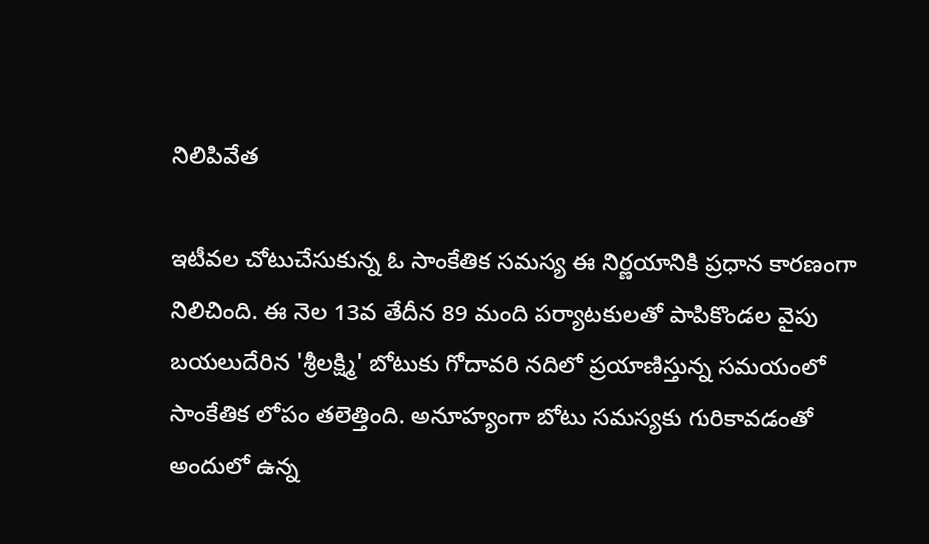నిలిపివేత

ఇటీవల చోటుచేసుకున్న ఓ సాంకేతిక సమస్య ఈ నిర్ణయానికి ప్రధాన కారణంగా నిలిచింది. ఈ నెల 13వ తేదీన 89 మంది పర్యాటకులతో పాపికొండల వైపు బయలుదేరిన 'శ్రీలక్ష్మి' బోటుకు గోదావరి నదిలో ప్రయాణిస్తున్న సమయంలో సాంకేతిక లోపం తలెత్తింది. అనూహ్యంగా బోటు సమస్యకు గురికావడంతో అందులో ఉన్న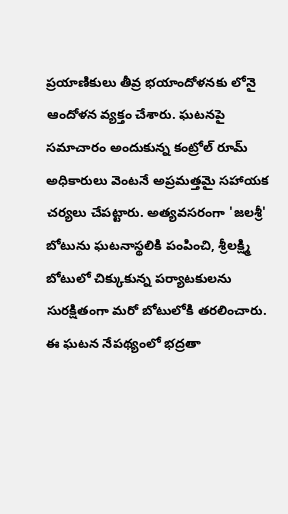ప్రయాణికులు తీవ్ర భయాందోళనకు లోనై ఆందోళన వ్యక్తం చేశారు. ఘటనపై సమాచారం అందుకున్న కంట్రోల్ రూమ్ అధికారులు వెంటనే అప్రమత్తమై సహాయక చర్యలు చేపట్టారు. అత్యవసరంగా 'జలశ్రీ' బోటును ఘటనాస్థలికి పంపించి, శ్రీలక్ష్మి బోటులో చిక్కుకున్న పర్యాటకులను సురక్షితంగా మరో బోటులోకి తరలించారు. ఈ ఘటన నేపథ్యంలో భద్రతా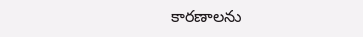కారణాలను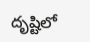దృష్టిలో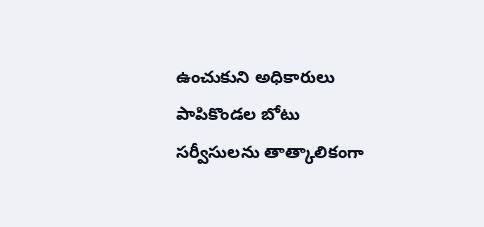ఉంచుకుని అధికారులు పాపికొండల బోటు సర్వీసులను తాత్కాలికంగా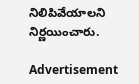నిలిపివేయాలని నిర్ణయించారు.

Advertisement